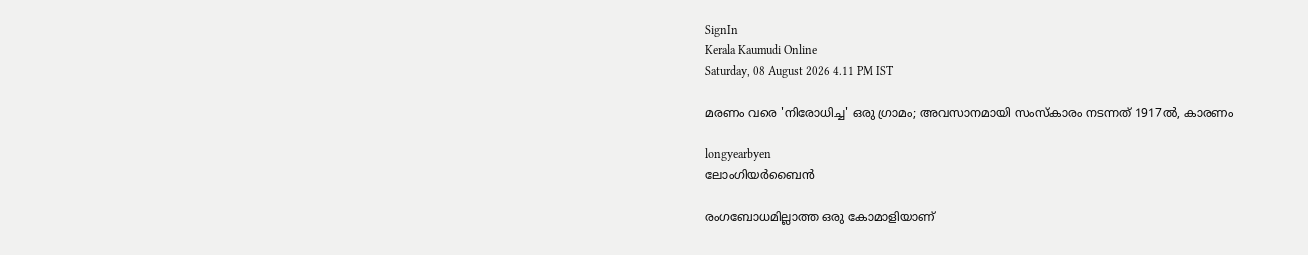SignIn
Kerala Kaumudi Online
Saturday, 08 August 2026 4.11 PM IST

മരണം വരെ 'നിരോധിച്ച' ഒരു ഗ്രാമം; അവസാനമായി സംസ്കാരം നടന്നത് 1917ൽ, കാരണം

longyearbyen
ലോംഗിയർബൈൻ

രംഗബോധമില്ലാത്ത ഒരു കോമാളിയാണ്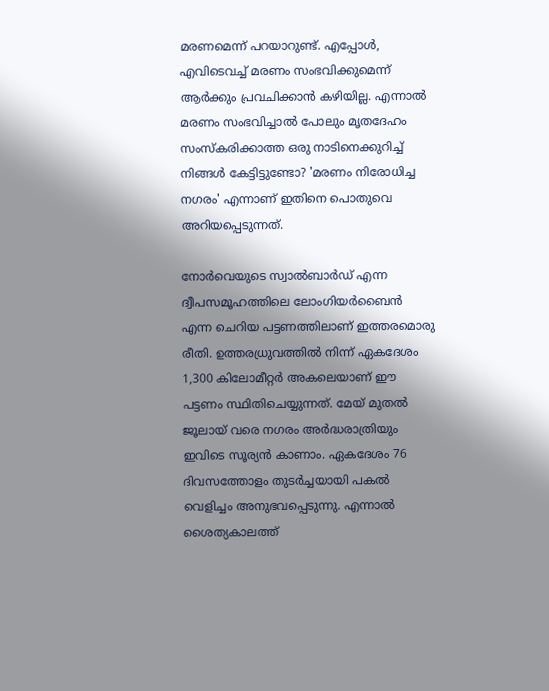മരണമെന്ന് പറയാറുണ്ട്. എപ്പോൾ, എവിടെവച്ച് മരണം സംഭവിക്കുമെന്ന് ആർക്കും പ്രവചിക്കാൻ കഴിയില്ല. എന്നാൽ മരണം സംഭവിച്ചാൽ പോലും മൃതദേഹം സംസ്കരിക്കാത്ത ഒരു നാടിനെക്കുറിച്ച് നിങ്ങൾ കേട്ടിട്ടുണ്ടോ? 'മരണം നിരോധിച്ച നഗരം' എന്നാണ് ഇതിനെ പൊതുവെ അറിയപ്പെടുന്നത്.

നോർവെയുടെ സ്വാൽബാർഡ് എന്ന ദ്വീപസമൂഹത്തിലെ ലോംഗിയർബൈൻ എന്ന ചെറിയ പട്ടണത്തിലാണ് ഇത്തരമൊരു രീതി. ഉത്തരധ്രുവത്തിൽ നിന്ന് ഏകദേശം 1,300 കിലോമീറ്റർ അകലെയാണ് ഈ പട്ടണം സ്ഥിതിചെയ്യുന്നത്. മേയ് മുതൽ ജൂലായ് വരെ നഗരം അർദ്ധരാത്രിയും ഇവിടെ സൂര്യൻ കാണാം. ഏകദേശം 76 ദിവസത്തോളം തുടർച്ചയായി പകൽ വെളിച്ചം അനുഭവപ്പെടുന്നു. എന്നാൽ ശൈത്യകാലത്ത്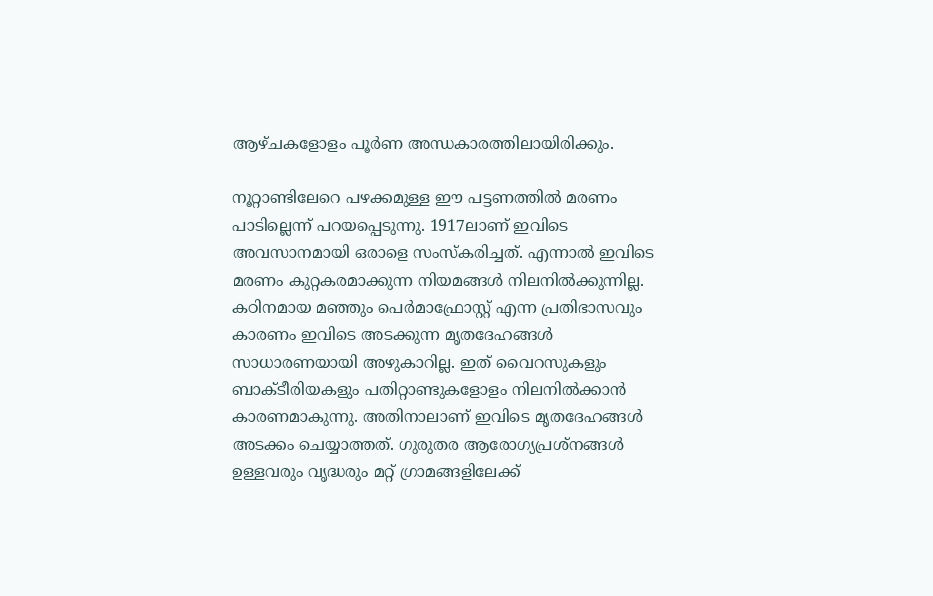ആഴ്ചകളോളം പൂർണ അന്ധകാരത്തിലായിരിക്കും.

നൂറ്റാണ്ടിലേറെ പഴക്കമുള്ള ഈ പട്ടണത്തിൽ മരണം പാടില്ലെന്ന് പറയപ്പെടുന്നു. 1917ലാണ് ഇവിടെ അവസാനമായി ഒരാളെ സംസ്കരിച്ചത്. എന്നാൽ ഇവിടെ മരണം കുറ്റകരമാക്കുന്ന നിയമങ്ങൾ നിലനിൽക്കുന്നില്ല. കഠിനമായ മഞ്ഞും പെർമാഫ്രോസ്റ്റ് എന്ന പ്രതിഭാസവും കാരണം ഇവിടെ അടക്കുന്ന മൃതദേഹങ്ങൾ സാധാരണയായി അഴുകാറില്ല. ഇത് വൈറസുകളും ബാക്ടീരിയകളും പതിറ്റാണ്ടുകളോളം നിലനിൽക്കാൻ കാരണമാകുന്നു. അതിനാലാണ് ഇവിടെ മൃതദേഹങ്ങൾ അടക്കം ചെയ്യാത്തത്. ഗുരുതര ആരോഗ്യപ്രശ്നങ്ങൾ ഉള്ളവരും വൃദ്ധരും മറ്റ് ഗ്രാമങ്ങളിലേക്ക്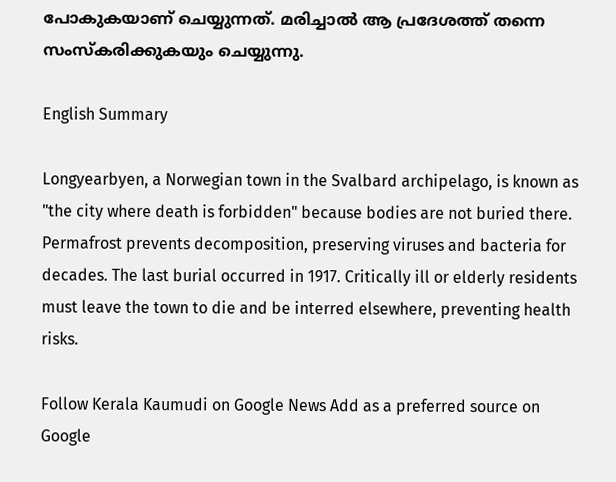പോകുകയാണ് ചെയ്യുന്നത്. മരിച്ചാൽ ആ പ്രദേശത്ത് തന്നെ സംസ്കരിക്കുകയും ചെയ്യുന്നു.

English Summary

Longyearbyen, a Norwegian town in the Svalbard archipelago, is known as "the city where death is forbidden" because bodies are not buried there. Permafrost prevents decomposition, preserving viruses and bacteria for decades. The last burial occurred in 1917. Critically ill or elderly residents must leave the town to die and be interred elsewhere, preventing health risks.

Follow Kerala Kaumudi on Google News Add as a preferred source on Google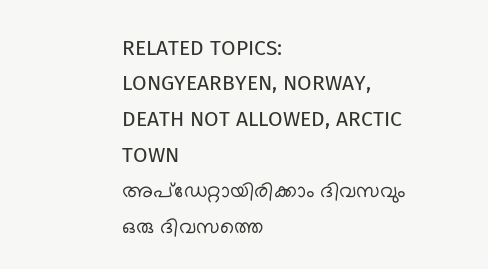RELATED TOPICS: LONGYEARBYEN, NORWAY, DEATH NOT ALLOWED, ARCTIC TOWN
അപ്ഡേറ്റായിരിക്കാം ദിവസവും
ഒരു ദിവസത്തെ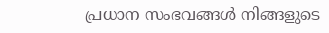പ്രധാന സംഭവങ്ങൾ നിങ്ങളുടെ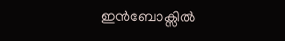ഇൻബോക്സിൽ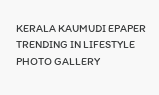KERALA KAUMUDI EPAPER
TRENDING IN LIFESTYLE
PHOTO GALLERY